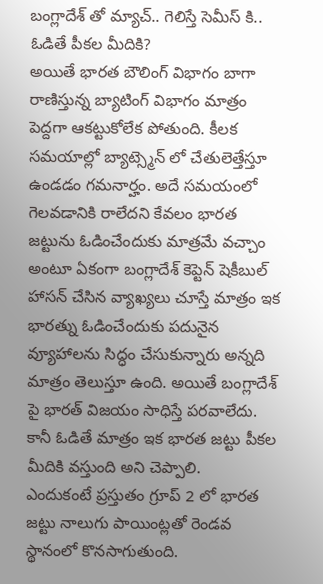బంగ్లాదేశ్ తో మ్యాచ్.. గెలిస్తే సెమీస్ కి.. ఓడితే పీకల మీదికి?
అయితే భారత బౌలింగ్ విభాగం బాగా రాణిస్తున్న బ్యాటింగ్ విభాగం మాత్రం పెద్దగా ఆకట్టుకోలేక పోతుంది. కీలక సమయాల్లో బ్యాట్స్మెన్ లో చేతులెత్తేస్తూ ఉండడం గమనార్హం. అదే సమయంలో గెలవడానికి రాలేదని కేవలం భారత జట్టును ఓడించేందుకు మాత్రమే వచ్చాం అంటూ ఏకంగా బంగ్లాదేశ్ కెప్టెన్ షెకీబుల్ హాసన్ చేసిన వ్యాఖ్యలు చూస్తే మాత్రం ఇక భారత్ను ఓడించేందుకు పదునైన వ్యూహాలను సిద్ధం చేసుకున్నారు అన్నది మాత్రం తెలుస్తూ ఉంది. అయితే బంగ్లాదేశ్ పై భారత్ విజయం సాధిస్తే పరవాలేదు. కానీ ఓడితే మాత్రం ఇక భారత జట్టు పీకల మీదికి వస్తుంది అని చెప్పాలి.
ఎందుకంటే ప్రస్తుతం గ్రూప్ 2 లో భారత జట్టు నాలుగు పాయింట్లతో రెండవ స్థానంలో కొనసాగుతుంది.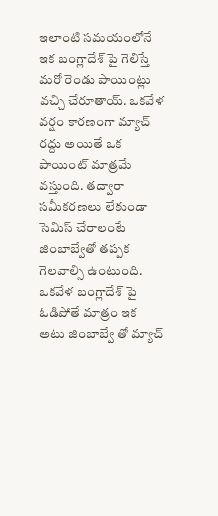ఇలాంటి సమయంలోనే ఇక బంగ్లాదేశ్ పై గెలిస్తే మరో రెండు పాయింట్లు వచ్చి చేరూతాయ్. ఒకవేళ వర్షం కారణంగా మ్యాచ్ రద్దు అయితే ఒక పాయింట్ మాత్రమే వస్తుంది. తద్వారా సమీకరణలు లేకుండా సెమిస్ చేరాలంటే జింబాబ్వేతో తప్పక గెలవాల్సి ఉంటుంది. ఒకవేళ బంగ్లాదేశ్ పై ఓడిపోతే మాత్రం ఇక అటు జింబాబ్వే తో మ్యాచ్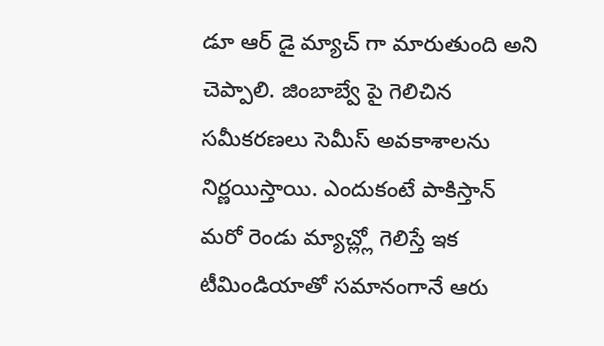డూ ఆర్ డై మ్యాచ్ గా మారుతుంది అని చెప్పాలి. జింబాబ్వే పై గెలిచిన సమీకరణలు సెమీస్ అవకాశాలను నిర్ణయిస్తాయి. ఎందుకంటే పాకిస్తాన్ మరో రెండు మ్యాచ్ల్లో గెలిస్తే ఇక టీమిండియాతో సమానంగానే ఆరు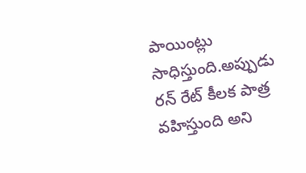పాయింట్లు సాధిస్తుంది.అప్పుడు రన్ రేట్ కీలక పాత్ర వహిస్తుంది అని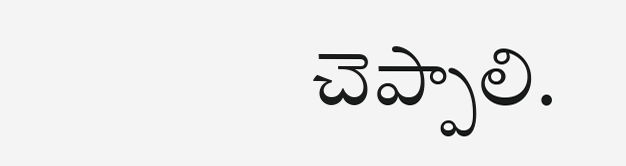చెప్పాలి.